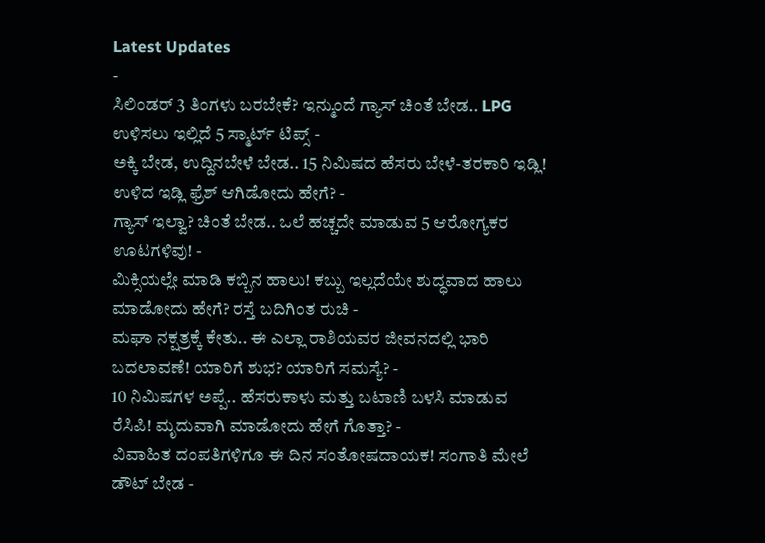Latest Updates
-
ಸಿಲಿಂಡರ್ 3 ತಿಂಗಳು ಬರಬೇಕೆ? ಇನ್ಮುಂದೆ ಗ್ಯಾಸ್ ಚಿಂತೆ ಬೇಡ.. LPG ಉಳಿಸಲು ಇಲ್ಲಿದೆ 5 ಸ್ಮಾರ್ಟ್ ಟಿಪ್ಸ್ -
ಅಕ್ಕಿ ಬೇಡ, ಉದ್ದಿನಬೇಳೆ ಬೇಡ.. 15 ನಿಮಿಷದ ಹೆಸರು ಬೇಳೆ-ತರಕಾರಿ ಇಡ್ಲಿ! ಉಳಿದ ಇಡ್ಲಿ ಫ್ರೆಶ್ ಆಗಿಡೋದು ಹೇಗೆ? -
ಗ್ಯಾಸ್ ಇಲ್ವಾ? ಚಿಂತೆ ಬೇಡ.. ಒಲೆ ಹಚ್ಚದೇ ಮಾಡುವ 5 ಆರೋಗ್ಯಕರ ಊಟಗಳಿವು! -
ಮಿಕ್ಸಿಯಲ್ಲೇ ಮಾಡಿ ಕಬ್ಬಿನ ಹಾಲು! ಕಬ್ಬು ಇಲ್ಲದೆಯೇ ಶುದ್ಧವಾದ ಹಾಲು ಮಾಡೋದು ಹೇಗೆ? ರಸ್ತೆ ಬದಿಗಿಂತ ರುಚಿ -
ಮಘಾ ನಕ್ಷತ್ರಕ್ಕೆ ಕೇತು.. ಈ ಎಲ್ಲಾ ರಾಶಿಯವರ ಜೀವನದಲ್ಲಿ ಭಾರಿ ಬದಲಾವಣೆ! ಯಾರಿಗೆ ಶುಭ? ಯಾರಿಗೆ ಸಮಸ್ಯೆ? -
10 ನಿಮಿಷಗಳ ಅಪ್ಪೆ.. ಹೆಸರುಕಾಳು ಮತ್ತು ಬಟಾಣಿ ಬಳಸಿ ಮಾಡುವ ರೆಸಿಪಿ! ಮೃದುವಾಗಿ ಮಾಡೋದು ಹೇಗೆ ಗೊತ್ತಾ? -
ವಿವಾಹಿತ ದಂಪತಿಗಳಿಗೂ ಈ ದಿನ ಸಂತೋಷದಾಯಕ! ಸಂಗಾತಿ ಮೇಲೆ ಡೌಟ್ ಬೇಡ -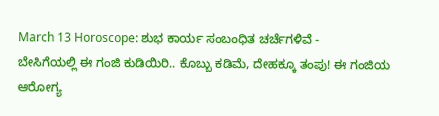March 13 Horoscope: ಶುಭ ಕಾರ್ಯ ಸಂಬಂಧಿತ ಚರ್ಚೆಗಳಿವೆ -
ಬೇಸಿಗೆಯಲ್ಲಿ ಈ ಗಂಜಿ ಕುಡಿಯಿರಿ.. ಕೊಬ್ಬು ಕಡಿಮೆ, ದೇಹಕ್ಕೂ ತಂಪು! ಈ ಗಂಜಿಯ ಆರೋಗ್ಯ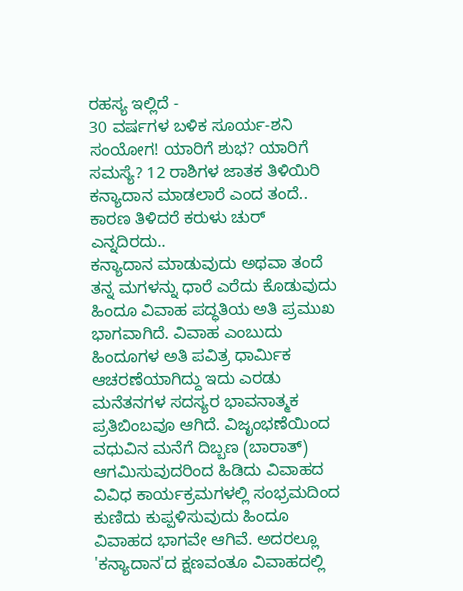ರಹಸ್ಯ ಇಲ್ಲಿದೆ -
30 ವರ್ಷಗಳ ಬಳಿಕ ಸೂರ್ಯ-ಶನಿ ಸಂಯೋಗ! ಯಾರಿಗೆ ಶುಭ? ಯಾರಿಗೆ ಸಮಸ್ಯೆ? 12 ರಾಶಿಗಳ ಜಾತಕ ತಿಳಿಯಿರಿ
ಕನ್ಯಾದಾನ ಮಾಡಲಾರೆ ಎಂದ ತಂದೆ.. ಕಾರಣ ತಿಳಿದರೆ ಕರುಳು ಚುರ್ ಎನ್ನದಿರದು..
ಕನ್ಯಾದಾನ ಮಾಡುವುದು ಅಥವಾ ತಂದೆ ತನ್ನ ಮಗಳನ್ನು ಧಾರೆ ಎರೆದು ಕೊಡುವುದು ಹಿಂದೂ ವಿವಾಹ ಪದ್ಧತಿಯ ಅತಿ ಪ್ರಮುಖ ಭಾಗವಾಗಿದೆ. ವಿವಾಹ ಎಂಬುದು ಹಿಂದೂಗಳ ಅತಿ ಪವಿತ್ರ ಧಾರ್ಮಿಕ ಆಚರಣೆಯಾಗಿದ್ದು ಇದು ಎರಡು ಮನೆತನಗಳ ಸದಸ್ಯರ ಭಾವನಾತ್ಮಕ ಪ್ರತಿಬಿಂಬವೂ ಆಗಿದೆ. ವಿಜೃಂಭಣೆಯಿಂದ ವಧುವಿನ ಮನೆಗೆ ದಿಬ್ಬಣ (ಬಾರಾತ್) ಆಗಮಿಸುವುದರಿಂದ ಹಿಡಿದು ವಿವಾಹದ ವಿವಿಧ ಕಾರ್ಯಕ್ರಮಗಳಲ್ಲಿ ಸಂಭ್ರಮದಿಂದ ಕುಣಿದು ಕುಪ್ಪಳಿಸುವುದು ಹಿಂದೂ ವಿವಾಹದ ಭಾಗವೇ ಆಗಿವೆ. ಅದರಲ್ಲೂ 'ಕನ್ಯಾದಾನ'ದ ಕ್ಷಣವಂತೂ ವಿವಾಹದಲ್ಲಿ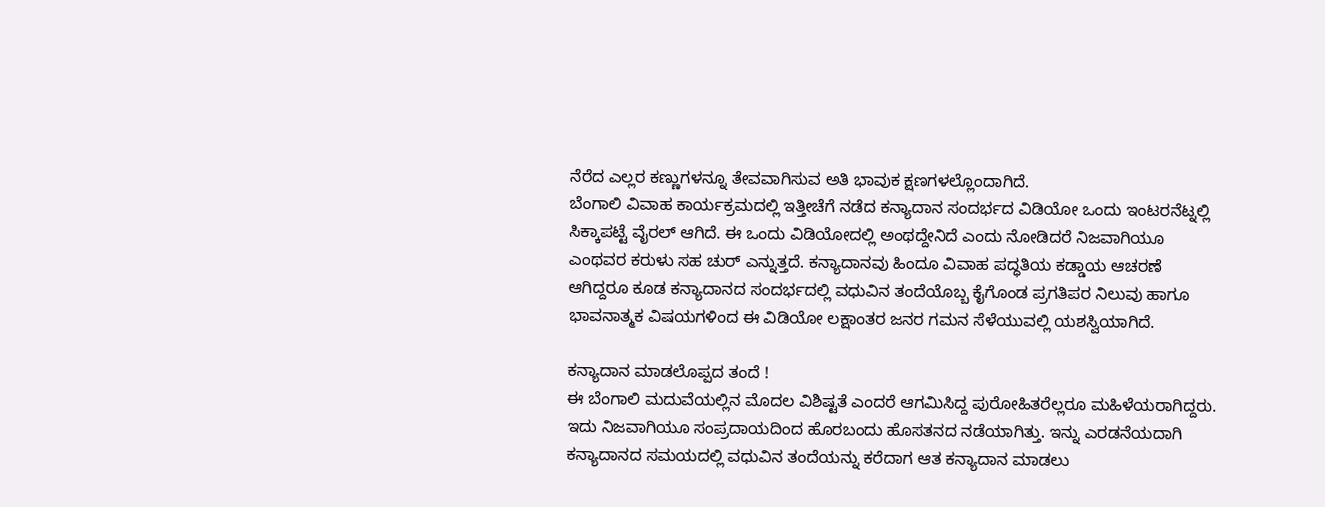ನೆರೆದ ಎಲ್ಲರ ಕಣ್ಣುಗಳನ್ನೂ ತೇವವಾಗಿಸುವ ಅತಿ ಭಾವುಕ ಕ್ಷಣಗಳಲ್ಲೊಂದಾಗಿದೆ.
ಬೆಂಗಾಲಿ ವಿವಾಹ ಕಾರ್ಯಕ್ರಮದಲ್ಲಿ ಇತ್ತೀಚೆಗೆ ನಡೆದ ಕನ್ಯಾದಾನ ಸಂದರ್ಭದ ವಿಡಿಯೋ ಒಂದು ಇಂಟರನೆಟ್ನಲ್ಲಿ ಸಿಕ್ಕಾಪಟ್ಟೆ ವೈರಲ್ ಆಗಿದೆ. ಈ ಒಂದು ವಿಡಿಯೋದಲ್ಲಿ ಅಂಥದ್ದೇನಿದೆ ಎಂದು ನೋಡಿದರೆ ನಿಜವಾಗಿಯೂ ಎಂಥವರ ಕರುಳು ಸಹ ಚುರ್ ಎನ್ನುತ್ತದೆ. ಕನ್ಯಾದಾನವು ಹಿಂದೂ ವಿವಾಹ ಪದ್ಧತಿಯ ಕಡ್ಡಾಯ ಆಚರಣೆ ಆಗಿದ್ದರೂ ಕೂಡ ಕನ್ಯಾದಾನದ ಸಂದರ್ಭದಲ್ಲಿ ವಧುವಿನ ತಂದೆಯೊಬ್ಬ ಕೈಗೊಂಡ ಪ್ರಗತಿಪರ ನಿಲುವು ಹಾಗೂ ಭಾವನಾತ್ಮಕ ವಿಷಯಗಳಿಂದ ಈ ವಿಡಿಯೋ ಲಕ್ಷಾಂತರ ಜನರ ಗಮನ ಸೆಳೆಯುವಲ್ಲಿ ಯಶಸ್ವಿಯಾಗಿದೆ.

ಕನ್ಯಾದಾನ ಮಾಡಲೊಪ್ಪದ ತಂದೆ !
ಈ ಬೆಂಗಾಲಿ ಮದುವೆಯಲ್ಲಿನ ಮೊದಲ ವಿಶಿಷ್ಟತೆ ಎಂದರೆ ಆಗಮಿಸಿದ್ದ ಪುರೋಹಿತರೆಲ್ಲರೂ ಮಹಿಳೆಯರಾಗಿದ್ದರು. ಇದು ನಿಜವಾಗಿಯೂ ಸಂಪ್ರದಾಯದಿಂದ ಹೊರಬಂದು ಹೊಸತನದ ನಡೆಯಾಗಿತ್ತು. ಇನ್ನು ಎರಡನೆಯದಾಗಿ ಕನ್ಯಾದಾನದ ಸಮಯದಲ್ಲಿ ವಧುವಿನ ತಂದೆಯನ್ನು ಕರೆದಾಗ ಆತ ಕನ್ಯಾದಾನ ಮಾಡಲು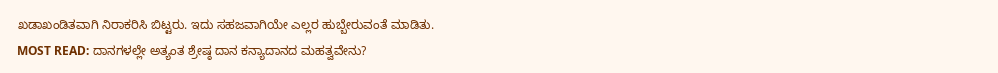ಖಡಾಖಂಡಿತವಾಗಿ ನಿರಾಕರಿಸಿ ಬಿಟ್ಟರು. ಇದು ಸಹಜವಾಗಿಯೇ ಎಲ್ಲರ ಹುಬ್ಬೇರುವಂತೆ ಮಾಡಿತು.
MOST READ: ದಾನಗಳಲ್ಲೇ ಅತ್ಯಂತ ಶ್ರೇಷ್ಠ ದಾನ ಕನ್ಯಾದಾನದ ಮಹತ್ವವೇನು?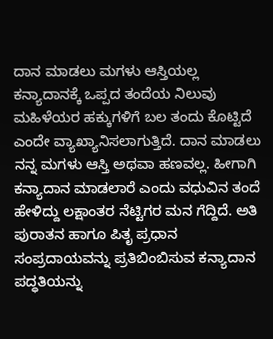ದಾನ ಮಾಡಲು ಮಗಳು ಆಸ್ತಿಯಲ್ಲ
ಕನ್ಯಾದಾನಕ್ಕೆ ಒಪ್ಪದ ತಂದೆಯ ನಿಲುವು ಮಹಿಳೆಯರ ಹಕ್ಕುಗಳಿಗೆ ಬಲ ತಂದು ಕೊಟ್ಟಿದೆ ಎಂದೇ ವ್ಯಾಖ್ಯಾನಿಸಲಾಗುತ್ತಿದೆ. ದಾನ ಮಾಡಲು ನನ್ನ ಮಗಳು ಆಸ್ತಿ ಅಥವಾ ಹಣವಲ್ಲ. ಹೀಗಾಗಿ ಕನ್ಯಾದಾನ ಮಾಡಲಾರೆ ಎಂದು ವಧುವಿನ ತಂದೆ ಹೇಳಿದ್ದು ಲಕ್ಷಾಂತರ ನೆಟ್ಟಿಗರ ಮನ ಗೆದ್ದಿದೆ. ಅತಿ ಪುರಾತನ ಹಾಗೂ ಪಿತೃ ಪ್ರಧಾನ ಸಂಪ್ರದಾಯವನ್ನು ಪ್ರತಿಬಿಂಬಿಸುವ ಕನ್ಯಾದಾನ ಪದ್ಧತಿಯನ್ನು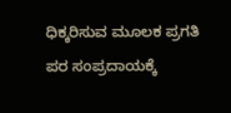ಧಿಕ್ಕರಿಸುವ ಮೂಲಕ ಪ್ರಗತಿ ಪರ ಸಂಪ್ರದಾಯಕ್ಕೆ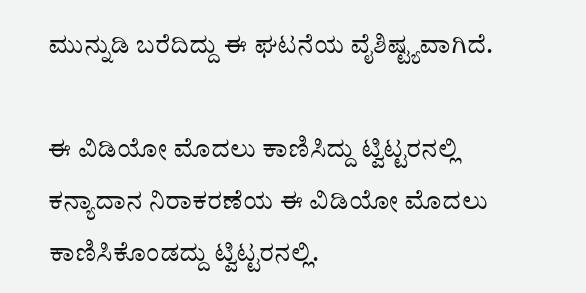ಮುನ್ನುಡಿ ಬರೆದಿದ್ದು ಈ ಘಟನೆಯ ವೈಶಿಷ್ಟ್ಯವಾಗಿದೆ.

ಈ ವಿಡಿಯೋ ಮೊದಲು ಕಾಣಿಸಿದ್ದು ಟ್ವಿಟ್ಟರನಲ್ಲಿ
ಕನ್ಯಾದಾನ ನಿರಾಕರಣೆಯ ಈ ವಿಡಿಯೋ ಮೊದಲು ಕಾಣಿಸಿಕೊಂಡದ್ದು ಟ್ವಿಟ್ಟರನಲ್ಲಿ.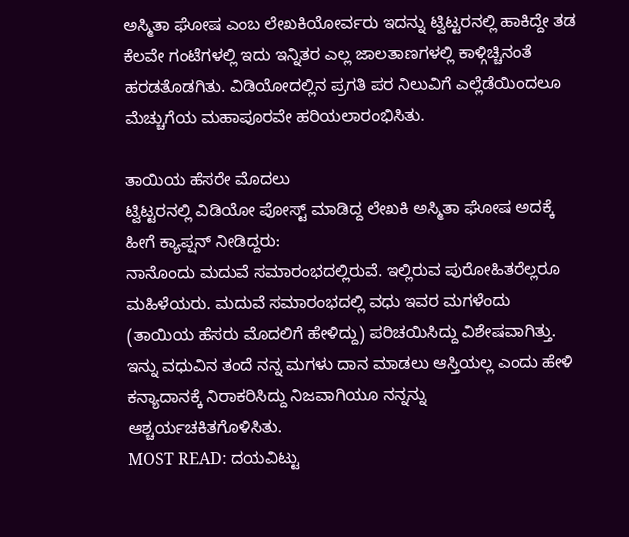ಅಸ್ಮಿತಾ ಘೋಷ ಎಂಬ ಲೇಖಕಿಯೋರ್ವರು ಇದನ್ನು ಟ್ವಿಟ್ಟರನಲ್ಲಿ ಹಾಕಿದ್ದೇ ತಡ ಕೆಲವೇ ಗಂಟೆಗಳಲ್ಲಿ ಇದು ಇನ್ನಿತರ ಎಲ್ಲ ಜಾಲತಾಣಗಳಲ್ಲಿ ಕಾಳ್ಗಿಚ್ಚಿನಂತೆ ಹರಡತೊಡಗಿತು. ವಿಡಿಯೋದಲ್ಲಿನ ಪ್ರಗತಿ ಪರ ನಿಲುವಿಗೆ ಎಲ್ಲೆಡೆಯಿಂದಲೂ ಮೆಚ್ಚುಗೆಯ ಮಹಾಪೂರವೇ ಹರಿಯಲಾರಂಭಿಸಿತು.

ತಾಯಿಯ ಹೆಸರೇ ಮೊದಲು
ಟ್ವಿಟ್ಟರನಲ್ಲಿ ವಿಡಿಯೋ ಪೋಸ್ಟ್ ಮಾಡಿದ್ದ ಲೇಖಕಿ ಅಸ್ಮಿತಾ ಘೋಷ ಅದಕ್ಕೆ ಹೀಗೆ ಕ್ಯಾಪ್ಷನ್ ನೀಡಿದ್ದರು:
ನಾನೊಂದು ಮದುವೆ ಸಮಾರಂಭದಲ್ಲಿರುವೆ. ಇಲ್ಲಿರುವ ಪುರೋಹಿತರೆಲ್ಲರೂ ಮಹಿಳೆಯರು. ಮದುವೆ ಸಮಾರಂಭದಲ್ಲಿ ವಧು ಇವರ ಮಗಳೆಂದು (ತಾಯಿಯ ಹೆಸರು ಮೊದಲಿಗೆ ಹೇಳಿದ್ದು) ಪರಿಚಯಿಸಿದ್ದು ವಿಶೇಷವಾಗಿತ್ತು. ಇನ್ನು ವಧುವಿನ ತಂದೆ ನನ್ನ ಮಗಳು ದಾನ ಮಾಡಲು ಆಸ್ತಿಯಲ್ಲ ಎಂದು ಹೇಳಿ ಕನ್ಯಾದಾನಕ್ಕೆ ನಿರಾಕರಿಸಿದ್ದು ನಿಜವಾಗಿಯೂ ನನ್ನನ್ನು ಆಶ್ಚರ್ಯಚಕಿತಗೊಳಿಸಿತು.
MOST READ: ದಯವಿಟ್ಟು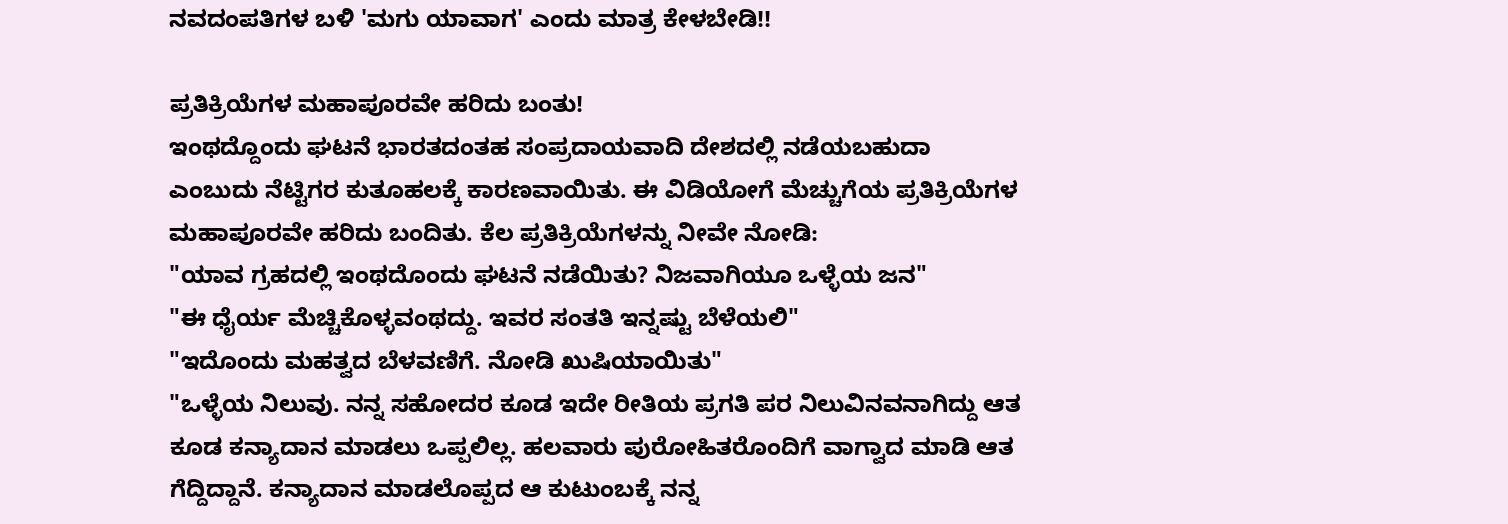ನವದಂಪತಿಗಳ ಬಳಿ 'ಮಗು ಯಾವಾಗ' ಎಂದು ಮಾತ್ರ ಕೇಳಬೇಡಿ!!

ಪ್ರತಿಕ್ರಿಯೆಗಳ ಮಹಾಪೂರವೇ ಹರಿದು ಬಂತು!
ಇಂಥದ್ದೊಂದು ಘಟನೆ ಭಾರತದಂತಹ ಸಂಪ್ರದಾಯವಾದಿ ದೇಶದಲ್ಲಿ ನಡೆಯಬಹುದಾ ಎಂಬುದು ನೆಟ್ಟಿಗರ ಕುತೂಹಲಕ್ಕೆ ಕಾರಣವಾಯಿತು. ಈ ವಿಡಿಯೋಗೆ ಮೆಚ್ಚುಗೆಯ ಪ್ರತಿಕ್ರಿಯೆಗಳ ಮಹಾಪೂರವೇ ಹರಿದು ಬಂದಿತು. ಕೆಲ ಪ್ರತಿಕ್ರಿಯೆಗಳನ್ನು ನೀವೇ ನೋಡಿ:
"ಯಾವ ಗ್ರಹದಲ್ಲಿ ಇಂಥದೊಂದು ಘಟನೆ ನಡೆಯಿತು? ನಿಜವಾಗಿಯೂ ಒಳ್ಳೆಯ ಜನ"
"ಈ ಧೈರ್ಯ ಮೆಚ್ಚಿಕೊಳ್ಳವಂಥದ್ದು. ಇವರ ಸಂತತಿ ಇನ್ನಷ್ಟು ಬೆಳೆಯಲಿ"
"ಇದೊಂದು ಮಹತ್ವದ ಬೆಳವಣಿಗೆ. ನೋಡಿ ಖುಷಿಯಾಯಿತು"
"ಒಳ್ಳೆಯ ನಿಲುವು. ನನ್ನ ಸಹೋದರ ಕೂಡ ಇದೇ ರೀತಿಯ ಪ್ರಗತಿ ಪರ ನಿಲುವಿನವನಾಗಿದ್ದು ಆತ ಕೂಡ ಕನ್ಯಾದಾನ ಮಾಡಲು ಒಪ್ಪಲಿಲ್ಲ. ಹಲವಾರು ಪುರೋಹಿತರೊಂದಿಗೆ ವಾಗ್ವಾದ ಮಾಡಿ ಆತ ಗೆದ್ದಿದ್ದಾನೆ. ಕನ್ಯಾದಾನ ಮಾಡಲೊಪ್ಪದ ಆ ಕುಟುಂಬಕ್ಕೆ ನನ್ನ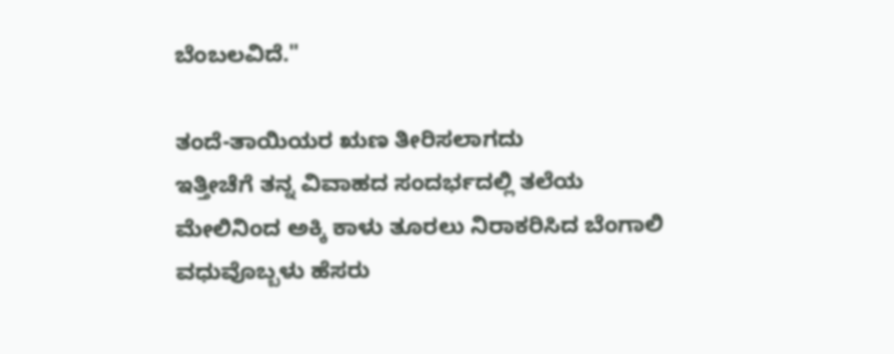ಬೆಂಬಲವಿದೆ."

ತಂದೆ-ತಾಯಿಯರ ಋಣ ತೀರಿಸಲಾಗದು
ಇತ್ತೀಚೆಗೆ ತನ್ನ ವಿವಾಹದ ಸಂದರ್ಭದಲ್ಲಿ ತಲೆಯ ಮೇಲಿನಿಂದ ಅಕ್ಕಿ ಕಾಳು ತೂರಲು ನಿರಾಕರಿಸಿದ ಬೆಂಗಾಲಿ ವಧುವೊಬ್ಬಳು ಹೆಸರು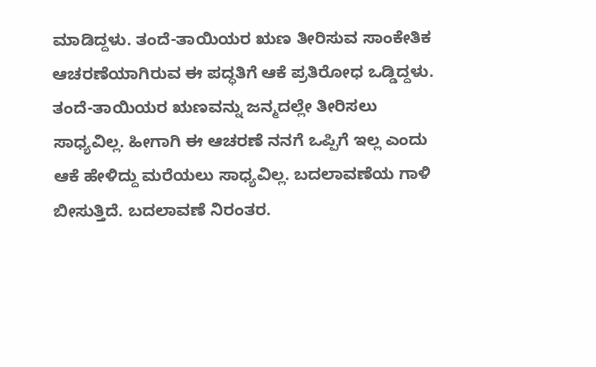ಮಾಡಿದ್ದಳು. ತಂದೆ-ತಾಯಿಯರ ಋಣ ತೀರಿಸುವ ಸಾಂಕೇತಿಕ ಆಚರಣೆಯಾಗಿರುವ ಈ ಪದ್ಧತಿಗೆ ಆಕೆ ಪ್ರತಿರೋಧ ಒಡ್ಡಿದ್ದಳು.
ತಂದೆ-ತಾಯಿಯರ ಋಣವನ್ನು ಜನ್ಮದಲ್ಲೇ ತೀರಿಸಲು ಸಾಧ್ಯವಿಲ್ಲ. ಹೀಗಾಗಿ ಈ ಆಚರಣೆ ನನಗೆ ಒಪ್ಪಿಗೆ ಇಲ್ಲ ಎಂದು ಆಕೆ ಹೇಳಿದ್ದು ಮರೆಯಲು ಸಾಧ್ಯವಿಲ್ಲ. ಬದಲಾವಣೆಯ ಗಾಳಿ ಬೀಸುತ್ತಿದೆ. ಬದಲಾವಣೆ ನಿರಂತರ.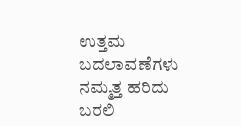ಉತ್ತಮ ಬದಲಾವಣೆಗಳು ನಮ್ಮತ್ತ ಹರಿದು ಬರಲಿ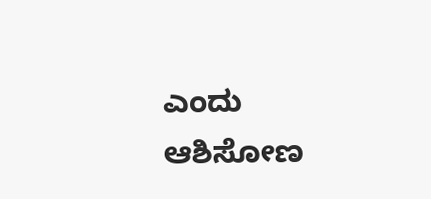ಎಂದು ಆಶಿಸೋಣ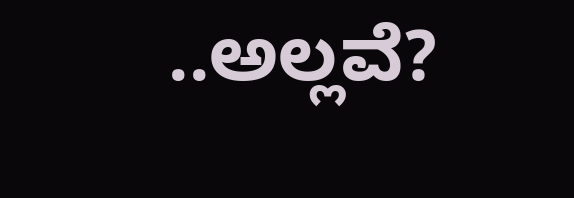..ಅಲ್ಲವೆ?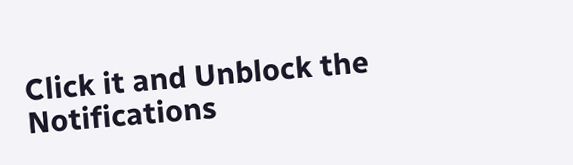Click it and Unblock the Notifications